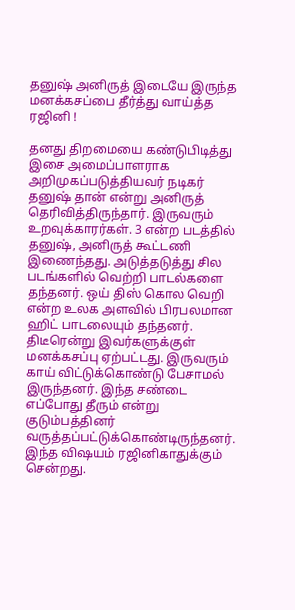தனுஷ் அனிருத் இடையே இருந்த மனக்கசப்பை தீர்த்து வாய்த்த ரஜினி !

தனது திறமையை கண்டுபிடித்து  இசை அமைப்பாளராக அறிமுகப்படுத்தியவர் நடிகர் தனுஷ் தான் என்று அனிருத் தெரிவித்திருந்தார். இருவரும் உறவுக்காரர்கள். 3 என்ற படத்தில் தனுஷ், அனிருத் கூட்டணி இணைந்தது. அடுத்தடுத்து சில படங்களில் வெற்றி பாடல்களை தந்தனர். ஒய் திஸ் கொல வெறி என்ற உலக அளவில் பிரபலமான ஹிட் பாடலையும் தந்தனர். திடீரென்று இவர்களுக்குள் மனக்கசப்பு ஏற்பட்டது. இருவரும்  காய் விட்டுக்கொண்டு பேசாமல் இருந்தனர். இந்த சண்டை எப்போது தீரும் என்று  குடும்பத்தினர் வருத்தப்பட்டுக்கொண்டிருந்தனர். இந்த விஷயம் ரஜினிகாதுக்கும் சென்றது.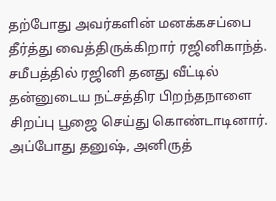தற்போது அவர்களின் மனக்கசப்பை தீர்த்து வைத்திருக்கிறார் ரஜினிகாந்த். சமீபத்தில் ரஜினி தனது வீட்டில் தன்னுடைய நட்சத்திர பிறந்தநாளை சிறப்பு பூஜை செய்து கொண்டாடினார். அப்போது தனுஷ், அனிருத்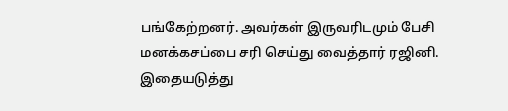பங்கேற்றனர். அவர்கள் இருவரிடமும் பேசி மனக்கசப்பை சரி செய்து வைத்தார் ரஜினி. இதையடுத்து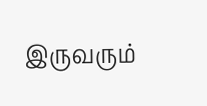இருவரும்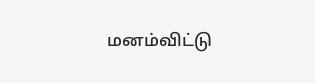மனம்விட்டு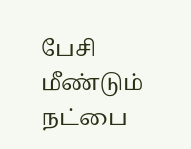பேசி மீண்டும் நட்பை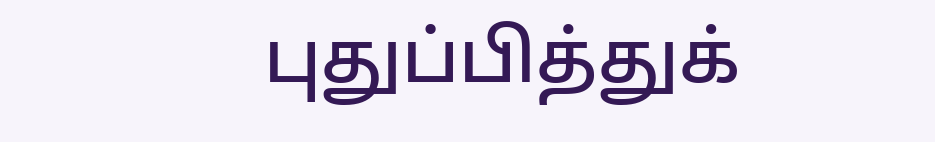புதுப்பித்துக்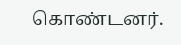கொண்டனர்.